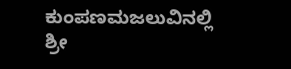ಕುಂಪಣಮಜಲುವಿನಲ್ಲಿ ಶ್ರೀ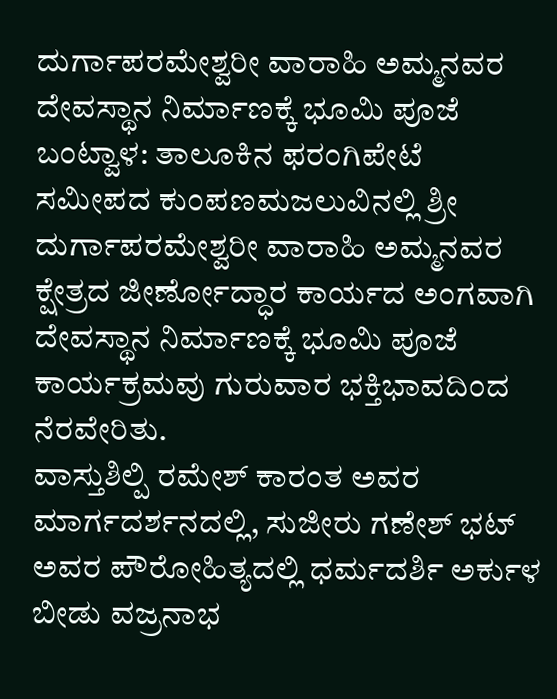ದುರ್ಗಾಪರಮೇಶ್ವರೀ ವಾರಾಹಿ ಅಮ್ಮನವರ ದೇವಸ್ಥಾನ ನಿರ್ಮಾಣಕ್ಕೆ ಭೂಮಿ ಪೂಜೆ
ಬಂಟ್ವಾಳ: ತಾಲೂಕಿನ ಫರಂಗಿಪೇಟೆ ಸಮೀಪದ ಕುಂಪಣಮಜಲುವಿನಲ್ಲಿ ಶ್ರೀ ದುರ್ಗಾಪರಮೇಶ್ವರೀ ವಾರಾಹಿ ಅಮ್ಮನವರ ಕ್ಷೇತ್ರದ ಜೀರ್ಣೋದ್ಧಾರ ಕಾರ್ಯದ ಅಂಗವಾಗಿ ದೇವಸ್ಥಾನ ನಿರ್ಮಾಣಕ್ಕೆ ಭೂಮಿ ಪೂಜೆ ಕಾರ್ಯಕ್ರಮವು ಗುರುವಾರ ಭಕ್ತಿಭಾವದಿಂದ ನೆರವೇರಿತು.
ವಾಸ್ತುಶಿಲ್ಪಿ ರಮೇಶ್ ಕಾರಂತ ಅವರ ಮಾರ್ಗದರ್ಶನದಲ್ಲಿ, ಸುಜೀರು ಗಣೇಶ್ ಭಟ್ ಅವರ ಪೌರೋಹಿತ್ಯದಲ್ಲಿ ಧರ್ಮದರ್ಶಿ ಅರ್ಕುಳ ಬೀಡು ವಜ್ರನಾಭ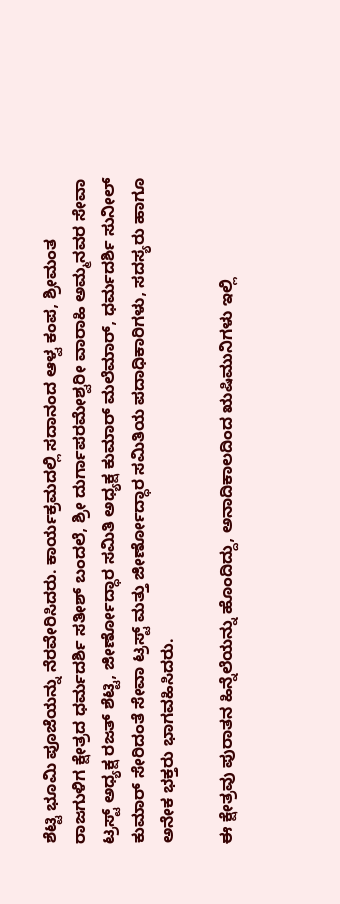ಶೆಟ್ಟಿ ಭೂಮಿ ಪೂಜೆಯನ್ನು ನೆರವೇರಿಸಿದರು. ಕಾರ್ಯಕ್ರಮದಲ್ಲಿ ಸದಾನಂದ ಆಳ್ವ ಕಂಪ, ಶ್ರೀಮಂತ ರಾಜಗುಳಿಗ ಕ್ಷೇತ್ರದ ಧರ್ಮದರ್ಶಿ ಸತೀಶ್ ಬಂದಲೆ, ಶ್ರೀ ದುರ್ಗಾಪರಮೇಶ್ವರೀ ವಾರಾಹಿ ಅಮ್ಮನವರ ಸೇವಾ ಟ್ರಸ್ಟ್ ಅಧ್ಯಕ್ಷ ರಜತ್ ಶೆಟ್ಟಿ, ಜೀರ್ಣೋದ್ಧಾರ ಸಮಿತಿ ಅಧ್ಯಕ್ಷ ಕುಮಾರ್ ಮಲೆಮಾರ್, ಧರ್ಮದರ್ಶಿ ಸುನೀಲ್ ಕುಮಾರ್ ಸೇರಿದಂತೆ ಸೇವಾ ಟ್ರಸ್ಟ್ ಮತ್ತು ಜೀರ್ಣೋದ್ಧಾರ ಸಮಿತಿಯ ಪದಾಧಿಕಾರಿಗಳು, ಸದಸ್ಯರು ಹಾಗೂ ಅನೇಕ ಭಕ್ತರು ಭಾಗವಹಿಸಿದರು.

ಈ ಕ್ಷೇತ್ರವು ಪುರಾತನ ಹಿನ್ನೆಲೆಯನ್ನು ಹೊಂದಿದ್ದು, ಅನಾದಿಕಾಲದಿಂದ ಋಷಿಮುನಿಗಳು ಇಲ್ಲಿ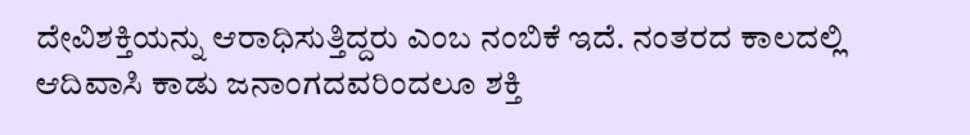ದೇವಿಶಕ್ತಿಯನ್ನು ಆರಾಧಿಸುತ್ತಿದ್ದರು ಎಂಬ ನಂಬಿಕೆ ಇದೆ. ನಂತರದ ಕಾಲದಲ್ಲಿ ಆದಿವಾಸಿ ಕಾಡು ಜನಾಂಗದವರಿಂದಲೂ ಶಕ್ತಿ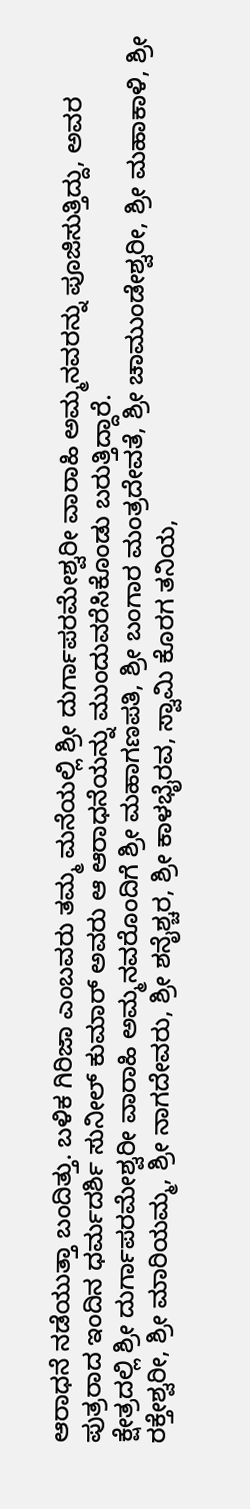ಆರಾಧನೆ ನಡೆಯುತ್ತಾ ಬಂದಿತ್ತು. ಬಳಿಕ ಗಿರಿಜಾ ಎಂಬವರು ತಮ್ಮ ಮನೆಯಲ್ಲಿ ಶ್ರೀ ದುರ್ಗಾಪರಮೇಶ್ವರೀ ವಾರಾಹಿ ಅಮ್ಮನವರನ್ನು ಪೂಜಿಸುತ್ತಿದ್ದು, ಅವರ ಪುತ್ರರಾದ ಇಂದಿನ ಧರ್ಮದರ್ಶಿ ಸುನೀಲ್ ಕುಮಾರ್ ಅವರು ಆ ಆರಾಧನೆಯನ್ನು ಮುಂದುವರೆಸಿಕೊಂಡು ಬರುತ್ತಿದ್ದಾರೆ.
ಕ್ಷೇತ್ರದಲ್ಲಿ ಶ್ರೀ ದುರ್ಗಾಪರಮೇಶ್ವರೀ ವಾರಾಹಿ ಅಮ್ಮನವರೊಂದಿಗೆ ಶ್ರೀ ಮಹಾಗಣಪತಿ, ಶ್ರೀ ಬಂಗಾರ ಮಂತ್ರದೇವತೆ, ಶ್ರೀ ಚಾಮುಂಡೇಶ್ವರೀ, ಶ್ರೀ ಮಹಾಕಾಳಿ, ಶ್ರೀ ರಕ್ತೇಶ್ವರೀ, ಶ್ರೀ ಮಾರಿಯಮ್ಮ, ಶ್ರೀ ನಾಗದೇವರು, ಶ್ರೀ ಶನೈಶ್ಚರ, ಶ್ರೀ ಕಾಳಭೈರವ, ಸ್ವಾಮಿ ಕೊರಗ ತನಿಯ,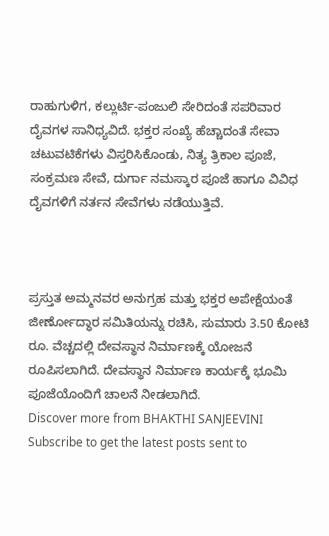ರಾಹುಗುಳಿಗ, ಕಲ್ಲುರ್ಟಿ-ಪಂಜುಲಿ ಸೇರಿದಂತೆ ಸಪರಿವಾರ ದೈವಗಳ ಸಾನಿಧ್ಯವಿದೆ. ಭಕ್ತರ ಸಂಖ್ಯೆ ಹೆಚ್ಚಾದಂತೆ ಸೇವಾ ಚಟುವಟಿಕೆಗಳು ವಿಸ್ತರಿಸಿಕೊಂಡು, ನಿತ್ಯ ತ್ರಿಕಾಲ ಪೂಜೆ, ಸಂಕ್ರಮಣ ಸೇವೆ, ದುರ್ಗಾ ನಮಸ್ಕಾರ ಪೂಜೆ ಹಾಗೂ ವಿವಿಧ ದೈವಗಳಿಗೆ ನರ್ತನ ಸೇವೆಗಳು ನಡೆಯುತ್ತಿವೆ.



ಪ್ರಸ್ತುತ ಅಮ್ಮನವರ ಅನುಗ್ರಹ ಮತ್ತು ಭಕ್ತರ ಅಪೇಕ್ಷೆಯಂತೆ ಜೀರ್ಣೋದ್ಧಾರ ಸಮಿತಿಯನ್ನು ರಚಿಸಿ, ಸುಮಾರು 3.50 ಕೋಟಿ ರೂ. ವೆಚ್ಚದಲ್ಲಿ ದೇವಸ್ಥಾನ ನಿರ್ಮಾಣಕ್ಕೆ ಯೋಜನೆ ರೂಪಿಸಲಾಗಿದೆ. ದೇವಸ್ಥಾನ ನಿರ್ಮಾಣ ಕಾರ್ಯಕ್ಕೆ ಭೂಮಿ ಪೂಜೆಯೊಂದಿಗೆ ಚಾಲನೆ ನೀಡಲಾಗಿದೆ.
Discover more from BHAKTHI SANJEEVINI
Subscribe to get the latest posts sent to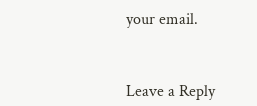your email.



Leave a Reply